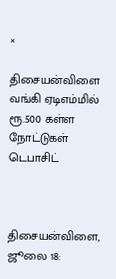×

திசையன்விளை வங்கி ஏடிஎம்மில் ரூ.500 கள்ள நோட்டுகள் டெபாசிட்



திசையன்விளை, ஜூலை 18: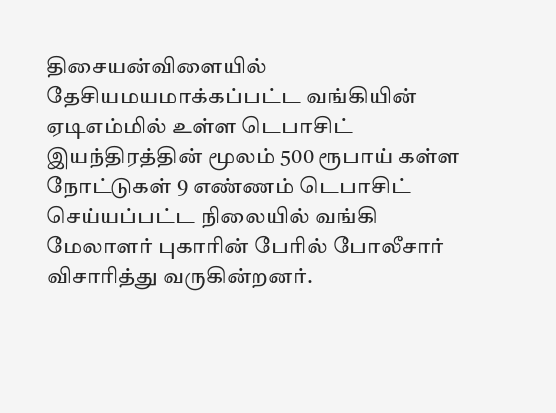திசையன்விளையில் தேசியமயமாக்கப்பட்ட வங்கியின் ஏடிஎம்மில் உள்ள டெபாசிட் இயந்திரத்தின் மூலம் 500 ரூபாய் கள்ள நோட்டுகள் 9 எண்ணம் டெபாசிட் செய்யப்பட்ட நிலையில் வங்கி மேலாளர் புகாரின் பேரில் போலீசார் விசாரித்து வருகின்றனர்.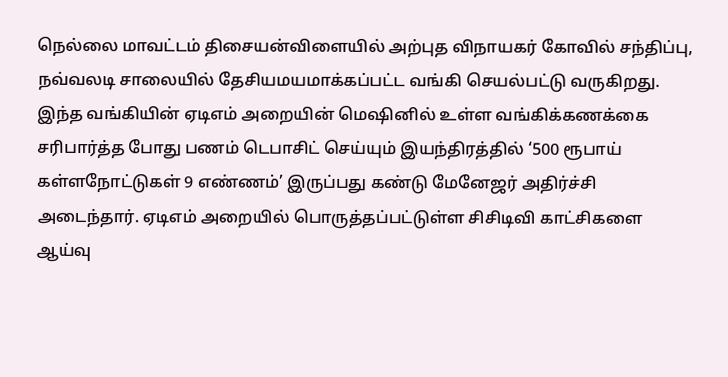நெல்லை மாவட்டம் திசையன்விளையில் அற்புத விநாயகர் கோவில் சந்திப்பு, நவ்வலடி சாலையில் தேசியமயமாக்கப்பட்ட வங்கி செயல்பட்டு வருகிறது. இந்த வங்கியின் ஏடிஎம் அறையின் மெஷினில் உள்ள வங்கிக்கணக்கை சரிபார்த்த போது பணம் டெபாசிட் செய்யும் இயந்திரத்தில் ‘500 ரூபாய் கள்ளநோட்டுகள் 9 எண்ணம்’ இருப்பது கண்டு மேனேஜர் அதிர்ச்சி அடைந்தார். ஏடிஎம் அறையில் பொருத்தப்பட்டுள்ள சிசிடிவி காட்சிகளை ஆய்வு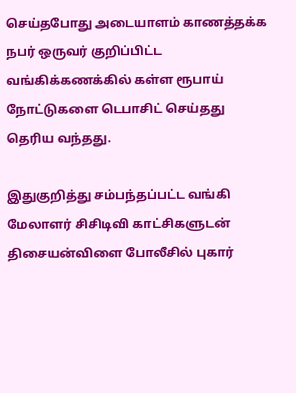செய்தபோது அடையாளம் காணத்தக்க நபர் ஒருவர் குறிப்பிட்ட வங்கிக்கணக்கில் கள்ள ரூபாய் நோட்டுகளை டெபாசிட் செய்தது தெரிய வந்தது.

இதுகுறித்து சம்பந்தப்பட்ட வங்கி மேலாளர் சிசிடிவி காட்சிகளுடன் திசையன்விளை போலீசில் புகார்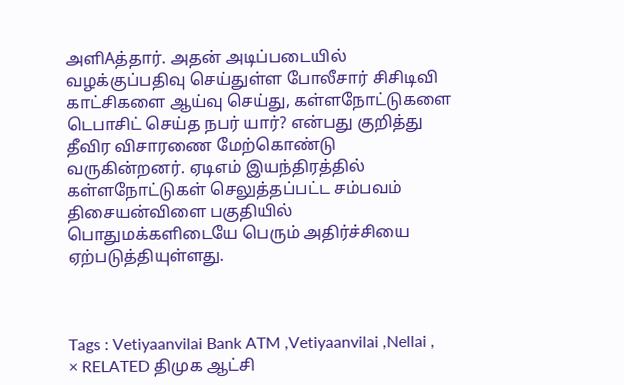அளிAத்தார். அதன் அடிப்படையில் வழக்குப்பதிவு செய்துள்ள போலீசார் சிசிடிவி காட்சிகளை ஆய்வு செய்து, கள்ளநோட்டுகளை டெபாசிட் செய்த நபர் யார்? என்பது குறித்து தீவிர விசாரணை மேற்கொண்டு வருகின்றனர். ஏடிஎம் இயந்திரத்தில் கள்ளநோட்டுகள் செலுத்தப்பட்ட சம்பவம் திசையன்விளை பகுதியில் பொதுமக்களிடையே பெரும் அதிர்ச்சியை ஏற்படுத்தியுள்ளது.



Tags : Vetiyaanvilai Bank ATM ,Vetiyaanvilai ,Nellai ,
× RELATED திமுக ஆட்சி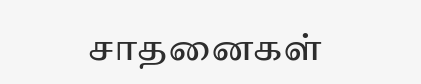சாதனைகள்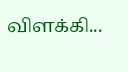விளக்கி...